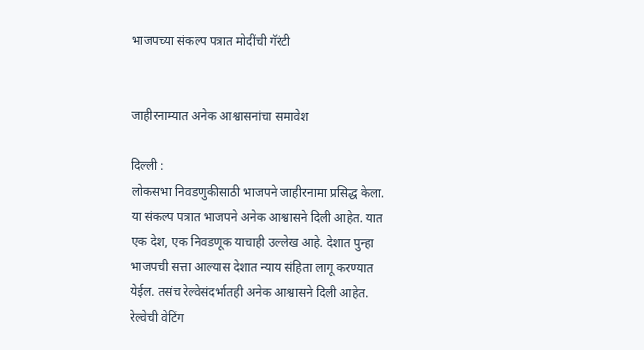भाजपच्या संकल्प पत्रात मोदींची गॅरंटी


जाहीरनाम्यात अनेक आश्वासनांचा समावेश

दिल्ली :
लोकसभा निवडणुकीसाठी भाजपने जाहीरनामा प्रसिद्ध केला. या संकल्प पत्रात भाजपने अनेक आश्वासने दिली आहेत. यात एक देश, एक निवडणूक याचाही उल्लेख आहे. देशात पुन्हा भाजपची सत्ता आल्यास देशात न्याय संहिता लागू करण्यात येईल. तसंच रेल्वेसंदर्भातही अनेक आश्वासने दिली आहेत. रेल्वेची वेटिंग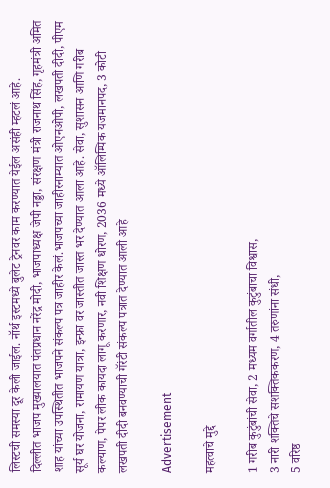लिस्टची समस्या दूर केली जाईल. नॉर्थ इस्टमध्ये बुलेट ट्रेनवर काम करण्यात येईल असंही म्हटलं आहे.
दिल्लीत भाजप मुख्यालयात पंतप्रधान नरेंद्र मोदी, भाजपाध्यक्ष जेपी नड्डा, संरक्षण मंत्री राजनाथ सिंह, गृहमंत्री अमित शाह यांच्या उपस्थितीत भाजपने संकल्प पत्र जाहीर केलं.भाजपच्या जाहीरनाम्यात ओएनओपी, लखपती दीदी, पीएम सूर्य घर योजना, रामायण यात्रा, इन्फ्रा वर जास्तीत जास्त भर देण्यात आला आहे. सेवा, सुशासन आणि गरीब कल्याण, पेपर लीक कायदा लागू करणार, नवी शिक्षण धोरण, 2036 मध्ये ऑलिम्पिक यजमानपद, 3 कोटी लखपती दीदी बनवण्याची गॅरंटी संकल्प पत्रात देण्यात आली आहे

Advertisement

महत्वाचे मुद्दे

1 गरीब कुटुंबांची सेवा, 2 मध्यम वर्गातील कुटुंबाचा विश्वास,
3 नारी शक्तिचे सशक्तिककरण, 4 तरुणांना संधी,
5 वरिष्ठ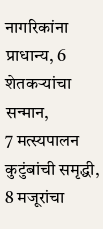नागरिकांना प्राधान्य, 6 शेतकऱ्यांचा सन्मान,
7 मत्स्यपालन कुटुंबांची समृद्धी, 8 मजूरांचा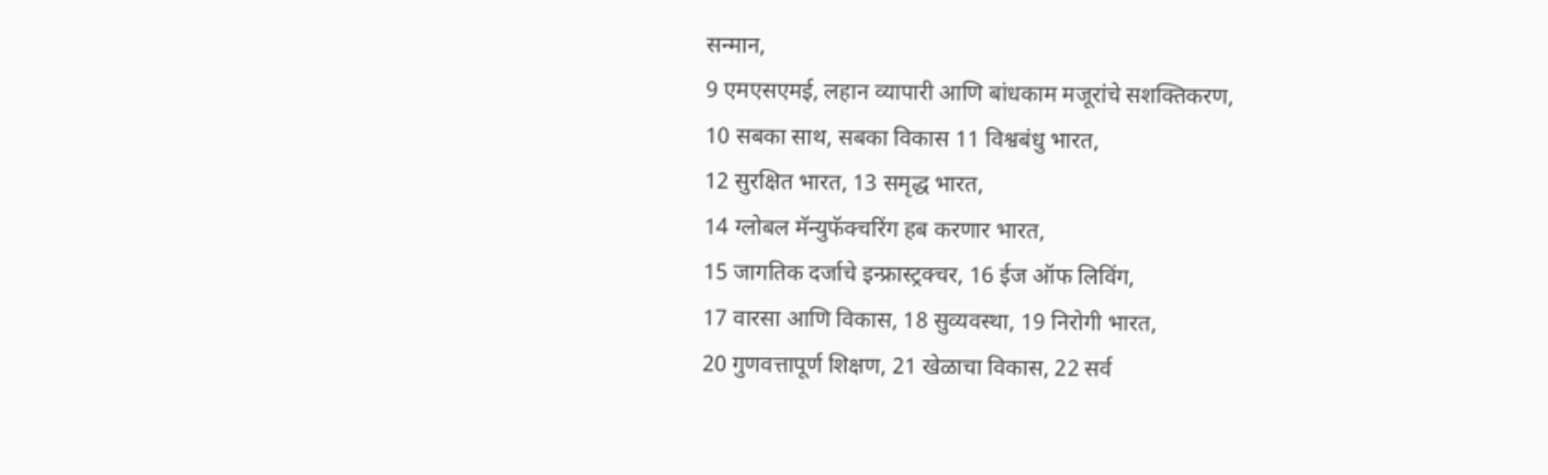सन्मान,
9 एमएसएमई, लहान व्यापारी आणि बांधकाम मजूरांचे सशक्तिकरण,
10 सबका साथ, सबका विकास 11 विश्वबंधु भारत,
12 सुरक्षित भारत, 13 समृद्ध भारत,
14 ग्लोबल मॅन्युफॅक्चरिंग हब करणार भारत,
15 जागतिक दर्जाचे इन्फ्रास्ट्रक्चर, 16 ईज ऑफ लिविंग,
17 वारसा आणि विकास, 18 सुव्यवस्था, 19 निरोगी भारत,
20 गुणवत्तापूर्ण शिक्षण, 21 खेळाचा विकास, 22 सर्व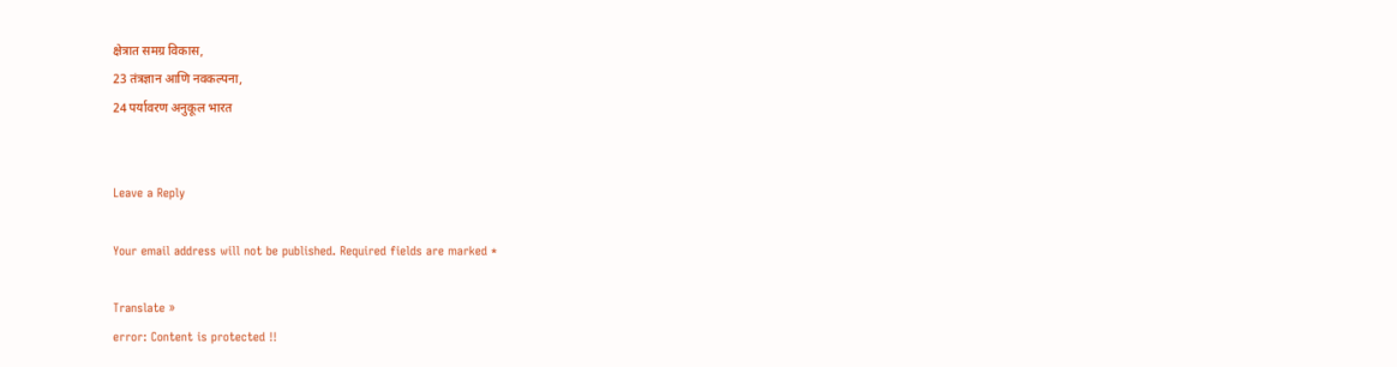क्षेत्रात समग्र विकास,
23 तंत्रज्ञान आणि नवकल्पना,
24 पर्यावरण अनुकूल भारत


Leave a Reply

Your email address will not be published. Required fields are marked *

Translate »
error: Content is protected !!